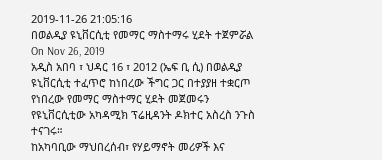2019-11-26 21:05:16
በወልዲያ ዩኒቨርሲቲ የመማር ማስተማሩ ሂደት ተጀምሯል
On Nov 26, 2019
አዲስ አበባ ፣ ህዳር 16 ፣ 2012 (ኤፍ ቢ ሲ) በወልዲያ ዩኒቨርሲቲ ተፈጥሮ ከነበረው ችግር ጋር በተያያዘ ተቋርጦ የነበረው የመማር ማስተማር ሂደት መጀመሩን የዩኒቨርሲቲው አካዳሚክ ፕሬዚዳንት ዶክተር አስረስ ንጉስ ተናገሩ።
ከአካባቢው ማህበረሰብ፣ የሃይማኖት መሪዎች እና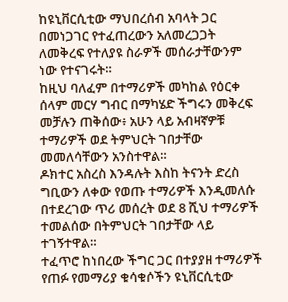ከዩኒቨርሲቲው ማህበረሰብ አባላት ጋር በመነጋገር የተፈጠረውን አለመረጋጋት ለመቅረፍ የተለያዩ ስራዎች መሰራታቸውንም ነው የተናገሩት።
ከዚህ ባለፈም በተማሪዎች መካከል የዕርቀ ሰላም መርሃ ግብር በማካሄድ ችግሩን መቅረፍ መቻሉን ጠቅሰው፥ አሁን ላይ አብዛኛዎቹ ተማሪዎች ወደ ትምህርት ገበታቸው መመለሳቸውን አንስተዋል።
ዶክተር አስረስ እንዳሉት እስከ ትናንት ድረስ ግቢውን ለቀው የወጡ ተማሪዎች እንዲመለሱ በተደረገው ጥሪ መሰረት ወደ 8 ሺህ ተማሪዎች ተመልሰው በትምህርት ገበታቸው ላይ ተገኝተዋል።
ተፈጥሮ ከነበረው ችግር ጋር በተያያዘ ተማሪዎች የጠፉ የመማሪያ ቁሳቁሶችን ዩኒቨርሲቲው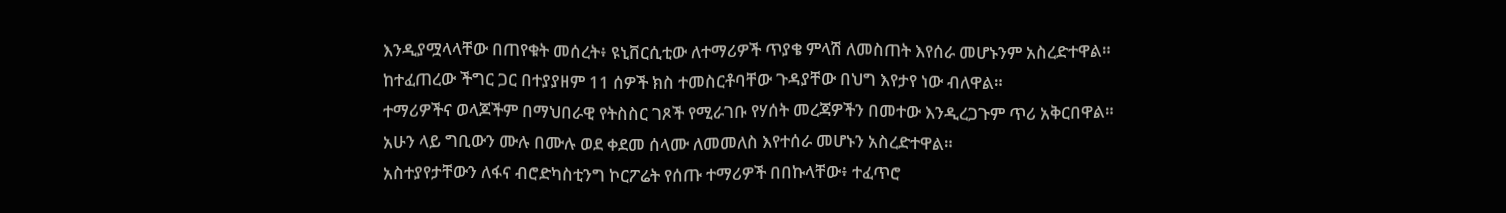እንዲያሟላላቸው በጠየቁት መሰረት፥ ዩኒቨርሲቲው ለተማሪዎች ጥያቄ ምላሽ ለመስጠት እየሰራ መሆኑንም አስረድተዋል።
ከተፈጠረው ችግር ጋር በተያያዘም 11 ሰዎች ክስ ተመስርቶባቸው ጉዳያቸው በህግ እየታየ ነው ብለዋል።
ተማሪዎችና ወላጆችም በማህበራዊ የትስስር ገጾች የሚራገቡ የሃሰት መረጃዎችን በመተው እንዲረጋጉም ጥሪ አቅርበዋል።
አሁን ላይ ግቢውን ሙሉ በሙሉ ወደ ቀደመ ሰላሙ ለመመለስ እየተሰራ መሆኑን አስረድተዋል።
አስተያየታቸውን ለፋና ብሮድካስቲንግ ኮርፖሬት የሰጡ ተማሪዎች በበኩላቸው፥ ተፈጥሮ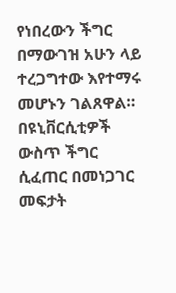የነበረውን ችግር በማውገዝ አሁን ላይ ተረጋግተው እየተማሩ መሆኑን ገልጸዋል።
በዩኒቨርሲቲዎች ውስጥ ችግር ሲፈጠር በመነጋገር መፍታት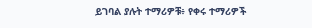ይገባል ያሉት ተማሪዎቹ፥ የቀሩ ተማሪዎች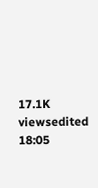17.1K viewsedited 18:05